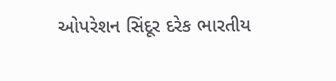ઓપરેશન સિંદૂર દરેક ભારતીય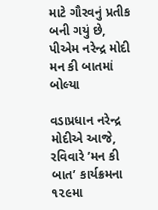માટે ગૌરવનું પ્રતીક બની ગયું છે, પીએમ નરેન્દ્ર મોદી મન કી બાતમાં બોલ્યા

વડાપ્રધાન નરેન્દ્ર મોદીએ આજે, રવિવારે ’મન કી બાત’ કાર્યક્રમના ૧૨૯મા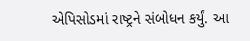એપિસોડમાં રાષ્ટ્રને સંબોધન કર્યું. આ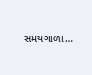સમયગાળા…